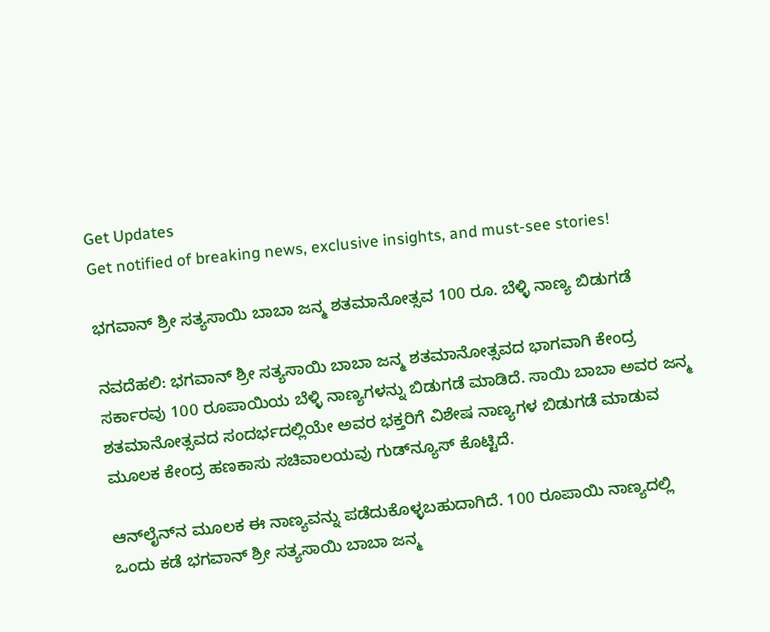Get Updates
Get notified of breaking news, exclusive insights, and must-see stories!

ಭಗವಾನ್ ಶ್ರೀ ಸತ್ಯಸಾಯಿ ಬಾಬಾ ಜನ್ಮ ಶತಮಾನೋತ್ಸವ 100 ರೂ. ಬೆಳ್ಳಿ ನಾಣ್ಯ ಬಿಡುಗಡೆ

ನವದೆಹಲಿ: ಭಗವಾನ್ ಶ್ರೀ ಸತ್ಯಸಾಯಿ ಬಾಬಾ ಜನ್ಮ ಶತಮಾನೋತ್ಸವದ ಭಾಗವಾಗಿ ಕೇಂದ್ರ ಸರ್ಕಾರವು 100 ರೂಪಾಯಿಯ ಬೆಳ್ಳಿ ನಾಣ್ಯಗಳನ್ನು ಬಿಡುಗಡೆ ಮಾಡಿದೆ. ಸಾಯಿ ಬಾಬಾ ಅವರ ಜನ್ಮ ಶತಮಾನೋತ್ಸವದ ಸಂದರ್ಭದಲ್ಲಿಯೇ ಅವರ ಭಕ್ತರಿಗೆ ವಿಶೇಷ ನಾಣ್ಯಗಳ ಬಿಡುಗಡೆ ಮಾಡುವ ಮೂಲಕ ಕೇಂದ್ರ ಹಣಕಾಸು ಸಚಿವಾಲಯವು ಗುಡ್‌ನ್ಯೂಸ್ ಕೊಟ್ಟಿದೆ.

ಆನ್‌ಲೈನ್‌ನ ಮೂಲಕ ಈ ನಾಣ್ಯವನ್ನು ಪಡೆದುಕೊಳ್ಳಬಹುದಾಗಿದೆ. 100 ರೂಪಾಯಿ ನಾಣ್ಯದಲ್ಲಿ ಒಂದು ಕಡೆ ಭಗವಾನ್ ಶ್ರೀ ಸತ್ಯಸಾಯಿ ಬಾಬಾ ಜನ್ಮ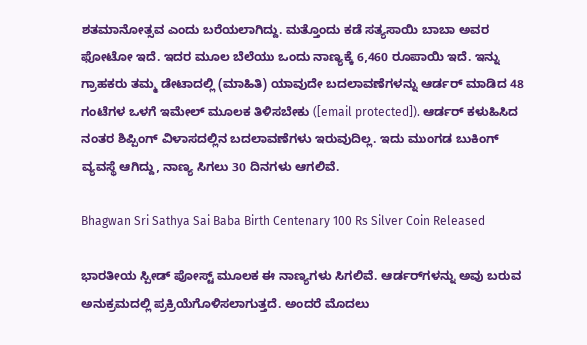ಶತಮಾನೋತ್ಸವ ಎಂದು ಬರೆಯಲಾಗಿದ್ದು. ಮತ್ತೊಂದು ಕಡೆ ಸತ್ಯಸಾಯಿ ಬಾಬಾ ಅವರ ಫೋಟೋ ಇದೆ. ಇದರ ಮೂಲ ಬೆಲೆಯು ಒಂದು ನಾಣ್ಯಕ್ಕೆ 6,460 ರೂಪಾಯಿ ಇದೆ. ಇನ್ನು ಗ್ರಾಹಕರು ತಮ್ಮ ಡೇಟಾದಲ್ಲಿ (ಮಾಹಿತಿ) ಯಾವುದೇ ಬದಲಾವಣೆಗಳನ್ನು ಆರ್ಡರ್ ಮಾಡಿದ 48 ಗಂಟೆಗಳ ಒಳಗೆ ಇಮೇಲ್ ಮೂಲಕ ತಿಳಿಸಬೇಕು ([email protected]). ಆರ್ಡರ್ ಕಳುಹಿಸಿದ ನಂತರ ಶಿಪ್ಪಿಂಗ್ ವಿಳಾಸದಲ್ಲಿನ ಬದಲಾವಣೆಗಳು ಇರುವುದಿಲ್ಲ. ಇದು ಮುಂಗಡ ಬುಕಿಂಗ್ ವ್ಯವಸ್ಥೆ ಆಗಿದ್ದು, ನಾಣ್ಯ ಸಿಗಲು 30 ದಿನಗಳು ಆಗಲಿವೆ.

Bhagwan Sri Sathya Sai Baba Birth Centenary 100 Rs Silver Coin Released

ಭಾರತೀಯ ಸ್ಪೀಡ್ ಪೋಸ್ಟ್ ಮೂಲಕ ಈ ನಾಣ್ಯಗಳು ಸಿಗಲಿವೆ. ಆರ್ಡರ್‌ಗಳನ್ನು ಅವು ಬರುವ ಅನುಕ್ರಮದಲ್ಲಿ ಪ್ರಕ್ರಿಯೆಗೊಳಿಸಲಾಗುತ್ತದೆ. ಅಂದರೆ ಮೊದಲು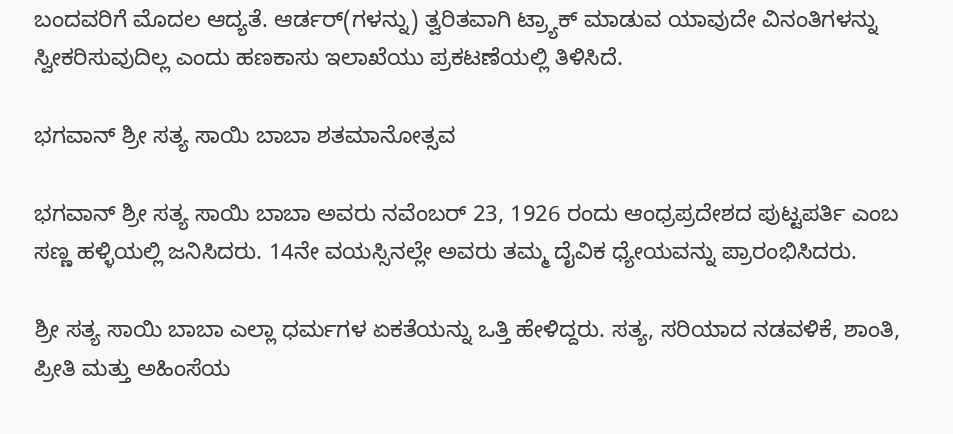ಬಂದವರಿಗೆ ಮೊದಲ ಆದ್ಯತೆ. ಆರ್ಡರ್(ಗಳನ್ನು) ತ್ವರಿತವಾಗಿ ಟ್ರ್ಯಾಕ್ ಮಾಡುವ ಯಾವುದೇ ವಿನಂತಿಗಳನ್ನು ಸ್ವೀಕರಿಸುವುದಿಲ್ಲ ಎಂದು ಹಣಕಾಸು ಇಲಾಖೆಯು ಪ್ರಕಟಣೆಯಲ್ಲಿ ತಿಳಿಸಿದೆ.

ಭಗವಾನ್ ಶ್ರೀ ಸತ್ಯ ಸಾಯಿ ಬಾಬಾ ಶತಮಾನೋತ್ಸವ

ಭಗವಾನ್ ಶ್ರೀ ಸತ್ಯ ಸಾಯಿ ಬಾಬಾ ಅವರು ನವೆಂಬರ್ 23, 1926 ರಂದು ಆಂಧ್ರಪ್ರದೇಶದ ಪುಟ್ಟಪರ್ತಿ ಎಂಬ ಸಣ್ಣ ಹಳ್ಳಿಯಲ್ಲಿ ಜನಿಸಿದರು. 14ನೇ ವಯಸ್ಸಿನಲ್ಲೇ ಅವರು ತಮ್ಮ ದೈವಿಕ ಧ್ಯೇಯವನ್ನು ಪ್ರಾರಂಭಿಸಿದರು.

ಶ್ರೀ ಸತ್ಯ ಸಾಯಿ ಬಾಬಾ ಎಲ್ಲಾ ಧರ್ಮಗಳ ಏಕತೆಯನ್ನು ಒತ್ತಿ ಹೇಳಿದ್ದರು. ಸತ್ಯ, ಸರಿಯಾದ ನಡವಳಿಕೆ, ಶಾಂತಿ, ಪ್ರೀತಿ ಮತ್ತು ಅಹಿಂಸೆಯ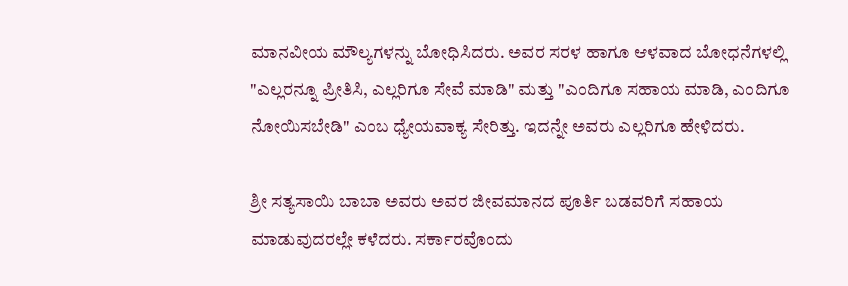ಮಾನವೀಯ ಮೌಲ್ಯಗಳನ್ನು ಬೋಧಿಸಿದರು. ಅವರ ಸರಳ ಹಾಗೂ ಆಳವಾದ ಬೋಧನೆಗಳಲ್ಲಿ "ಎಲ್ಲರನ್ನೂ ಪ್ರೀತಿಸಿ, ಎಲ್ಲರಿಗೂ ಸೇವೆ ಮಾಡಿ" ಮತ್ತು "ಎಂದಿಗೂ ಸಹಾಯ ಮಾಡಿ, ಎಂದಿಗೂ ನೋಯಿಸಬೇಡಿ" ಎಂಬ ಧ್ಯೇಯವಾಕ್ಯ ಸೇರಿತ್ತು. ಇದನ್ನೇ ಅವರು ಎಲ್ಲರಿಗೂ ಹೇಳಿದರು.

ಶ್ರೀ ಸತ್ಯಸಾಯಿ ಬಾಬಾ ಅವರು ಅವರ ಜೀವಮಾನದ ಪೂರ್ತಿ ಬಡವರಿಗೆ ಸಹಾಯ ಮಾಡುವುದರಲ್ಲೇ ಕಳೆದರು. ಸರ್ಕಾರವೊಂದು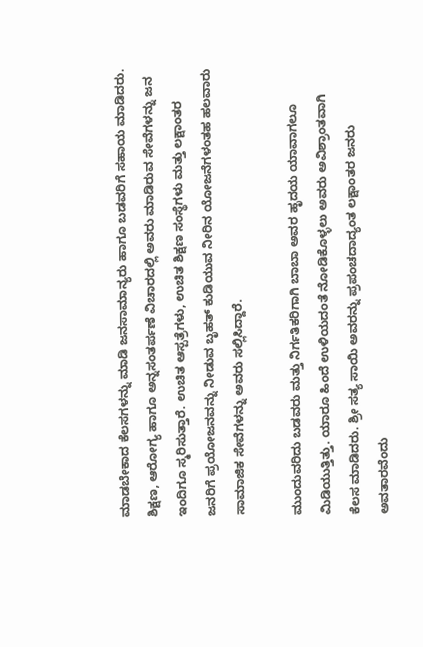ಮಾಡಬೇಕಾದ ಕೆಲಸಗಳನ್ನು ಮಾಡಿ ಜನಸಾಮಾನ್ಯರು ಹಾಗೂ ಬಡವರಿಗೆ ಸಹಾಯ ಮಾಡಿದರು. ಶಿಕ್ಷಣ, ಆರೋಗ್ಯ ಹಾಗೂ ಅನ್ನಸಂತರ್ಪಣೆ ವಿಚಾರದಲ್ಲಿ ಅವರು ಮಾಡಿರುವ ಸೇವೆಗಳನ್ನು ಜನ ಇಂದಿಗೂ ಸ್ಮರಿಸುತ್ತಾರೆ. ಉಚಿತ ಆಸ್ಪತ್ರೆಗಳು, ಉಚಿತ ಶಿಕ್ಷಣ ಸಂಸ್ಥೆಗಳು ಮತ್ತು ಲಕ್ಷಾಂತರ ಜನರಿಗೆ ಪ್ರಯೋಜನವನ್ನು ನೀಡುವ ಬೃಹತ್ ಕುಡಿಯುವ ನೀರಿನ ಯೋಜನೆಗಳಂತಹ ಹಲವಾರು ಸಾಮಾಜಿಕ ಸೇವೆಗಳನ್ನು ಅವರು ಸಲ್ಲಿಸಿದ್ದಾರೆ.

ಮುಂದುವರಿದು ಬಡವರು ಮತ್ತು ನಿರ್ಗತಿಕರಿಗಾಗಿ ಬಾಬಾ ಅವರ ಹೃದಯ ಯಾವಾಗಲೂ ಮಿಡಿಯುತ್ತಿತ್ತು. ಯಾರೂ ಹಿಂದೆ ಉಳಿಯದಂತೆ ನೋಡಿಕೊಳ್ಳಲು ಅವರು ಅವಿಶ್ರಾಂತವಾಗಿ ಕೆಲಸ ಮಾಡಿದರು. ಶ್ರೀ ಸತ್ಯ ಸಾಯಿ ಅವರನ್ನು ಪ್ರಪಂಚದಾದ್ಯಂತ ಲಕ್ಷಾಂತರ ಜನರು ಅವತಾರವೆಂದು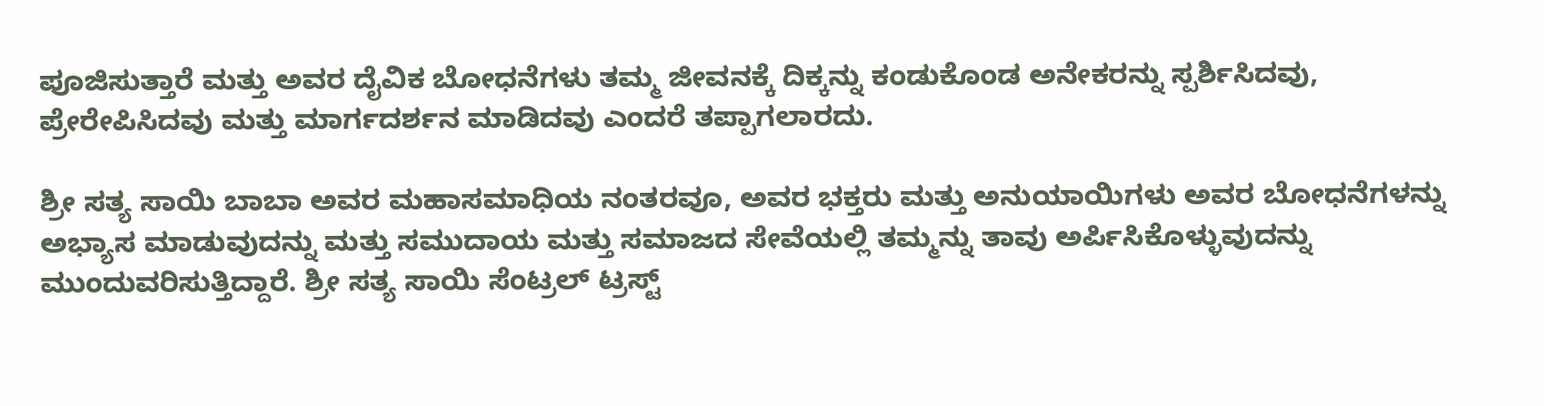ಪೂಜಿಸುತ್ತಾರೆ ಮತ್ತು ಅವರ ದೈವಿಕ ಬೋಧನೆಗಳು ತಮ್ಮ ಜೀವನಕ್ಕೆ ದಿಕ್ಕನ್ನು ಕಂಡುಕೊಂಡ ಅನೇಕರನ್ನು ಸ್ಪರ್ಶಿಸಿದವು, ಪ್ರೇರೇಪಿಸಿದವು ಮತ್ತು ಮಾರ್ಗದರ್ಶನ ಮಾಡಿದವು ಎಂದರೆ ತಪ್ಪಾಗಲಾರದು.

ಶ್ರೀ ಸತ್ಯ ಸಾಯಿ ಬಾಬಾ ಅವರ ಮಹಾಸಮಾಧಿಯ ನಂತರವೂ, ಅವರ ಭಕ್ತರು ಮತ್ತು ಅನುಯಾಯಿಗಳು ಅವರ ಬೋಧನೆಗಳನ್ನು ಅಭ್ಯಾಸ ಮಾಡುವುದನ್ನು ಮತ್ತು ಸಮುದಾಯ ಮತ್ತು ಸಮಾಜದ ಸೇವೆಯಲ್ಲಿ ತಮ್ಮನ್ನು ತಾವು ಅರ್ಪಿಸಿಕೊಳ್ಳುವುದನ್ನು ಮುಂದುವರಿಸುತ್ತಿದ್ದಾರೆ. ಶ್ರೀ ಸತ್ಯ ಸಾಯಿ ಸೆಂಟ್ರಲ್‌ ಟ್ರಸ್ಟ್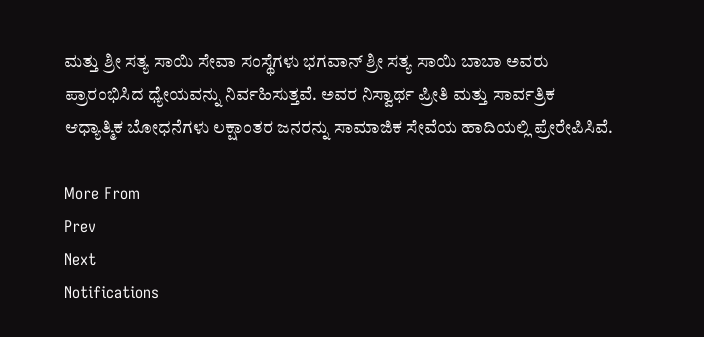ಮತ್ತು ಶ್ರೀ ಸತ್ಯ ಸಾಯಿ ಸೇವಾ ಸಂಸ್ಥೆಗಳು ಭಗವಾನ್ ಶ್ರೀ ಸತ್ಯ ಸಾಯಿ ಬಾಬಾ ಅವರು ಪ್ರಾರಂಭಿಸಿದ ಧ್ಯೇಯವನ್ನು ನಿರ್ವಹಿಸುತ್ತವೆ. ಅವರ ನಿಸ್ವಾರ್ಥ ಪ್ರೀತಿ ಮತ್ತು ಸಾರ್ವತ್ರಿಕ ಆಧ್ಯಾತ್ಮಿಕ ಬೋಧನೆಗಳು ಲಕ್ಷಾಂತರ ಜನರನ್ನು ಸಾಮಾಜಿಕ ಸೇವೆಯ ಹಾದಿಯಲ್ಲಿ ಪ್ರೇರೇಪಿಸಿವೆ.

More From
Prev
Next
Notifications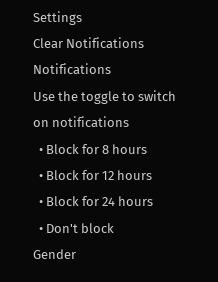Settings
Clear Notifications
Notifications
Use the toggle to switch on notifications
  • Block for 8 hours
  • Block for 12 hours
  • Block for 24 hours
  • Don't block
Gender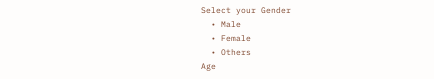Select your Gender
  • Male
  • Female
  • Others
Age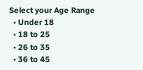Select your Age Range
  • Under 18
  • 18 to 25
  • 26 to 35
  • 36 to 45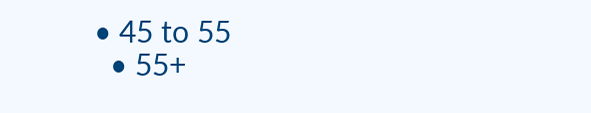• 45 to 55
  • 55+